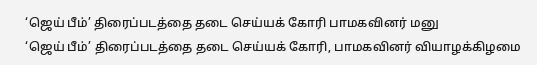‘ஜெய் பீம்’ திரைப்படத்தை தடை செய்யக் கோரி பாமகவினர் மனு
‘ஜெய் பீம்’ திரைப்படத்தை தடை செய்யக் கோரி, பாமகவினர் வியாழக்கிழமை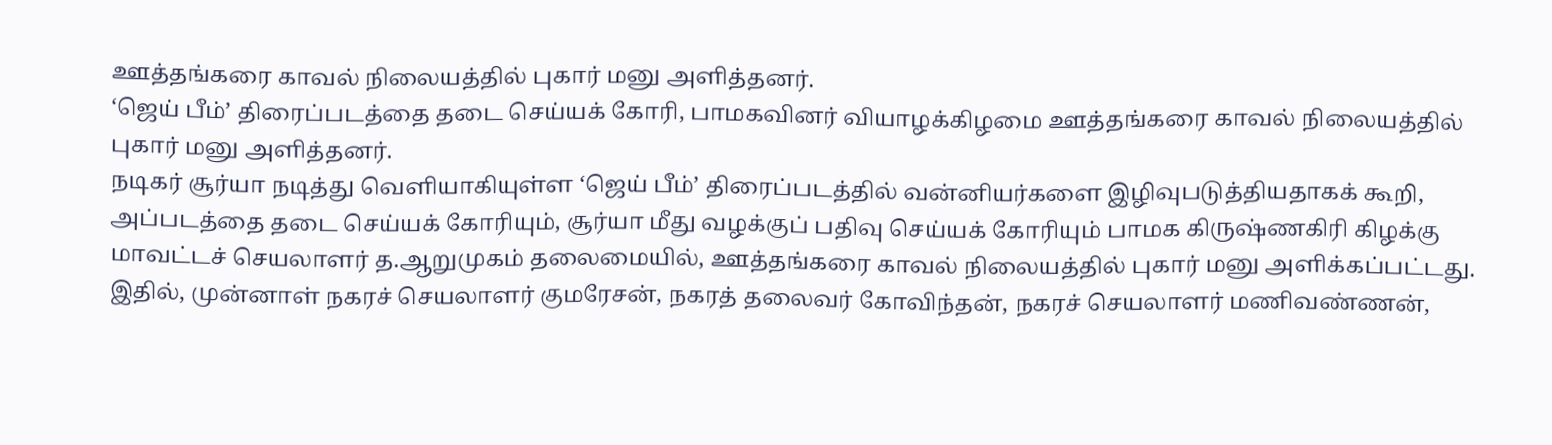ஊத்தங்கரை காவல் நிலையத்தில் புகார் மனு அளித்தனர்.
‘ஜெய் பீம்’ திரைப்படத்தை தடை செய்யக் கோரி, பாமகவினர் வியாழக்கிழமை ஊத்தங்கரை காவல் நிலையத்தில் புகார் மனு அளித்தனர்.
நடிகர் சூர்யா நடித்து வெளியாகியுள்ள ‘ஜெய் பீம்’ திரைப்படத்தில் வன்னியர்களை இழிவுபடுத்தியதாகக் கூறி, அப்படத்தை தடை செய்யக் கோரியும், சூர்யா மீது வழக்குப் பதிவு செய்யக் கோரியும் பாமக கிருஷ்ணகிரி கிழக்கு மாவட்டச் செயலாளர் த.ஆறுமுகம் தலைமையில், ஊத்தங்கரை காவல் நிலையத்தில் புகார் மனு அளிக்கப்பட்டது.
இதில், முன்னாள் நகரச் செயலாளர் குமரேசன், நகரத் தலைவர் கோவிந்தன், நகரச் செயலாளர் மணிவண்ணன்,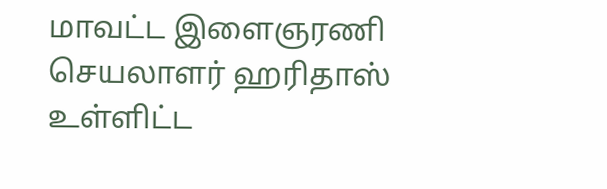மாவட்ட இளைஞரணி செயலாளர் ஹரிதாஸ் உள்ளிட்ட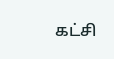கட்சி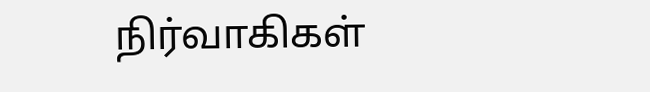நிர்வாகிகள்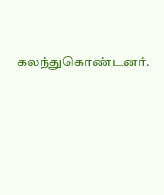கலந்துகொண்டனர்.